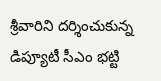శ్రీవారిని దర్శించుకున్న డిప్యూటీ సీఎం భట్టి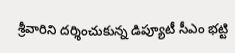శ్రీవారిని దర్శించుకున్న డిప్యూటీ సీఎం భట్టి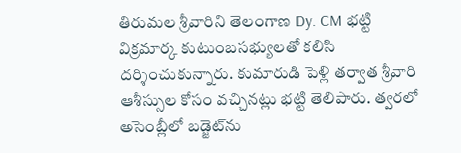తిరుమల శ్రీవారిని తెలంగాణ Dy. CM భట్టి విక్రమార్క కుటుంబసభ్యులతో కలిసి దర్శించుకున్నారు. కుమారుడి పెళ్లి తర్వాత శ్రీవారి ఆశీస్సుల కోసం వచ్చినట్లు భట్టి తెలిపారు. త్వరలో అసెంబ్లీలో బడ్జెట్‌ను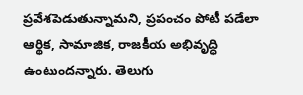ప్రవేశపెడుతున్నామని, ప్రపంచం పోటీ పడేలా ఆర్థిక, సామాజిక, రాజకీయ అభివృద్ధి ఉంటుందన్నారు. తెలుగు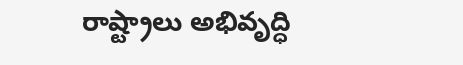రాష్ట్రాలు అభివృద్ధి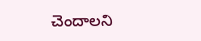చెందాలని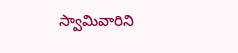స్వామివారిని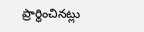ప్రార్థించినట్లు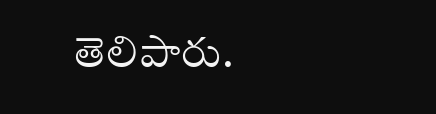తెలిపారు.